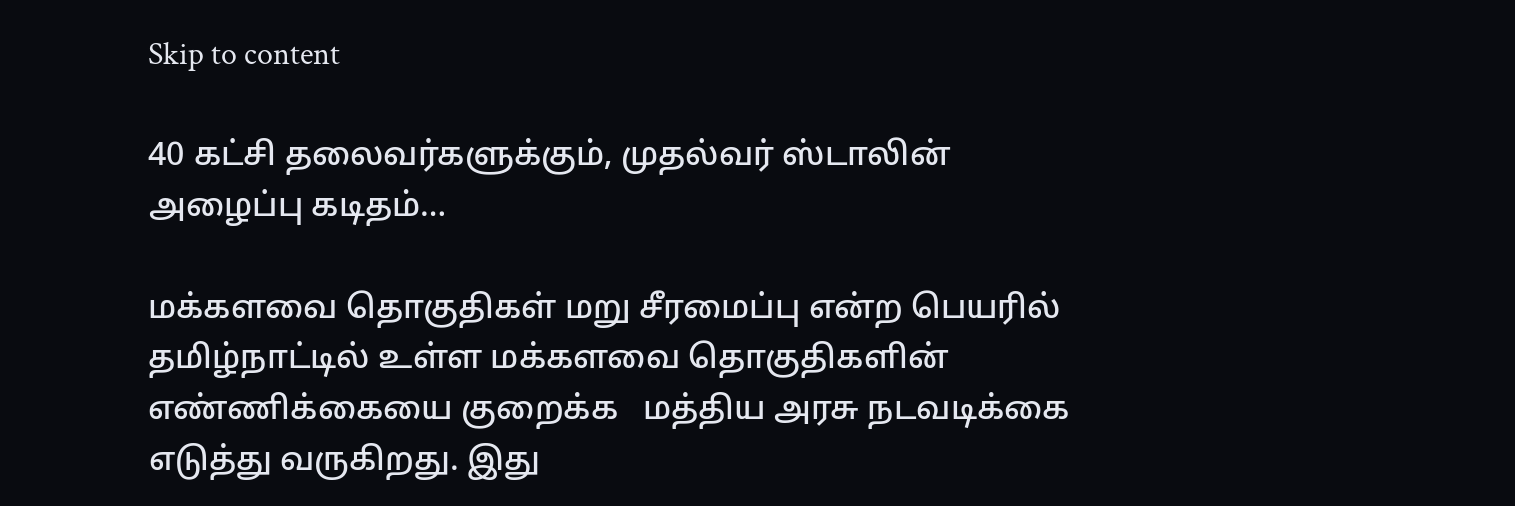Skip to content

40 கட்சி தலைவர்களுக்கும், முதல்வர் ஸ்டாலின் அழைப்பு கடிதம்…

மக்களவை தொகுதிகள் மறு சீரமைப்பு என்ற பெயரில் தமிழ்நாட்டில் உள்ள மக்களவை தொகுதிகளின் எண்ணிக்கையை குறைக்க   மத்திய அரசு நடவடிக்கை எடுத்து வருகிறது. இது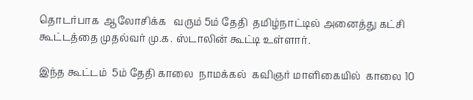தொடர்பாக  ஆலோசிக்க   வரும் 5ம் தேதி  தமிழ்நாட்டில் அனைத்து கட்சி கூட்டத்தை முதல்வர் மு.க. ஸ்டாலின் கூட்டி உள்ளார்.

இந்த கூட்டம்  5ம் தேதி காலை  நாமக்கல்  கவிஞர் மாளிகையில்  காலை 10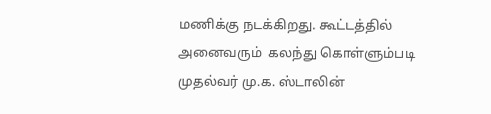மணிக்கு நடக்கிறது. கூட்டத்தில் அனைவரும்  கலந்து கொள்ளும்படி   முதல்வர் மு.க. ஸ்டாலின்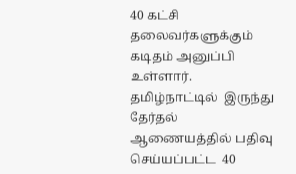40 கட்சி தலைவர்களுக்கும் கடிதம் அனுப்பி உள்ளார்.    தமிழ்நாட்டில்  இருந்து  தேர்தல் ஆணையத்தில் பதிவு செய்யப்பட்ட  40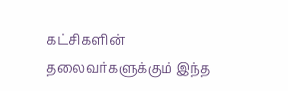கட்சிகளின் தலைவர்களுக்கும் இந்த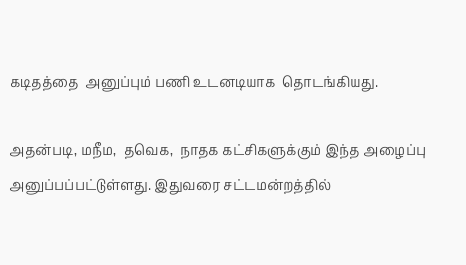கடிதத்தை  அனுப்பும் பணி உடனடியாக  தொடங்கியது.

அதன்படி, மநீம,  தவெக,  நாதக கட்சிகளுக்கும் இந்த அழைப்பு அனுப்பப்பட்டுள்ளது. இதுவரை சட்டமன்றத்தில்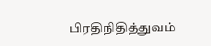பிரதிநிதித்துவம்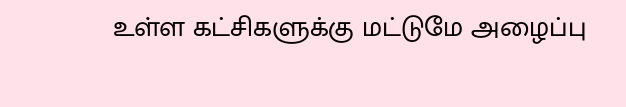உள்ள கட்சிகளுக்கு மட்டுமே அழைப்பு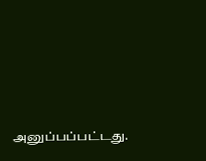அனுப்பப்பட்டது.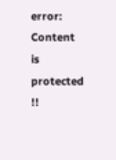error: Content is protected !!